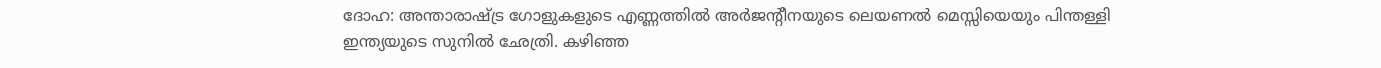ദോഹ: അന്താരാഷ്ട്ര ഗോളുകളുടെ എണ്ണത്തില്‍ അര്‍ജന്റീനയുടെ ലെയണല്‍ മെസ്സിയെയും പിന്തള്ളി ഇന്ത്യയുടെ സുനില്‍ ഛേത്രി. കഴിഞ്ഞ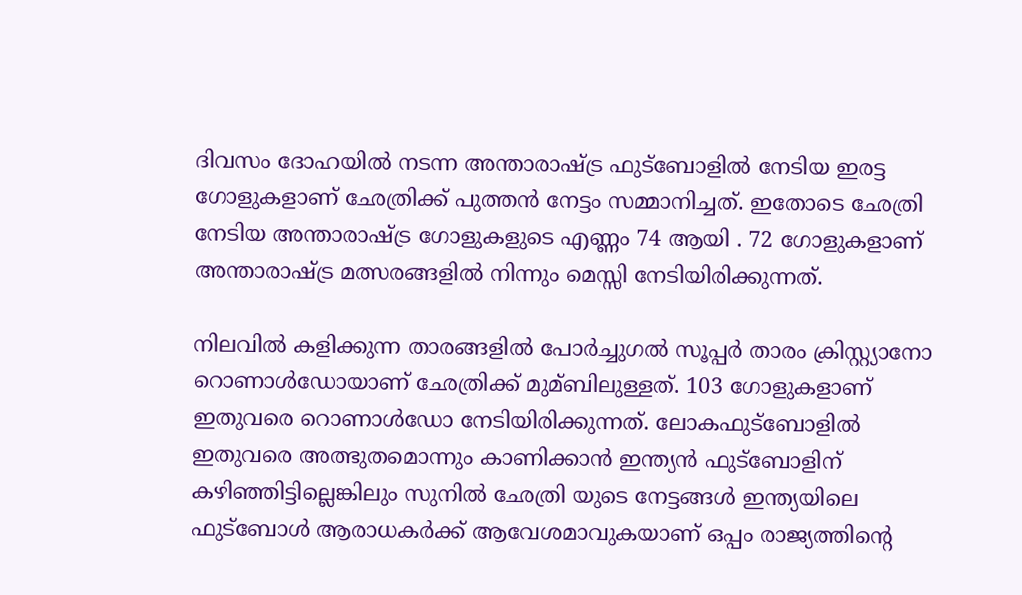ദിവസം ദോഹയില്‍ നടന്ന അന്താരാഷ്ട്ര ഫുട്‌ബോളില്‍ നേടിയ ഇരട്ട ഗോളുകളാണ് ഛേത്രിക്ക് പുത്തന്‍ നേട്ടം സമ്മാനിച്ചത്. ഇതോടെ ഛേത്രി നേടിയ അന്താരാഷ്ട്ര ഗോളുകളുടെ എണ്ണം 74 ആയി . 72 ഗോളുകളാണ് അന്താരാഷ്ട്ര മത്സരങ്ങളില്‍ നിന്നും മെസ്സി നേടിയിരിക്കുന്നത്.

നിലവില്‍ കളിക്കുന്ന താരങ്ങളില്‍ പോര്‍ച്ചുഗല്‍ സൂപ്പര്‍ താരം ക്രിസ്റ്റ്യാനോ റൊണാള്‍ഡോയാണ് ഛേത്രിക്ക് മുമ്ബിലുള്ളത്. 103 ഗോളുകളാണ് ഇതുവരെ റൊണാള്‍ഡോ നേടിയിരിക്കുന്നത്. ലോകഫുട്‌ബോളില്‍ ഇതുവരെ അത്ഭുതമൊന്നും കാണിക്കാന്‍ ഇന്ത്യന്‍ ഫുട്‌ബോളിന് കഴിഞ്ഞിട്ടില്ലെങ്കിലും സുനില്‍ ഛേത്രി യുടെ നേട്ടങ്ങള്‍ ഇന്ത്യയിലെ ഫുട്‌ബോള്‍ ആരാധകര്‍ക്ക് ആവേശമാവുകയാണ് ഒപ്പം രാജ്യത്തിന്റെ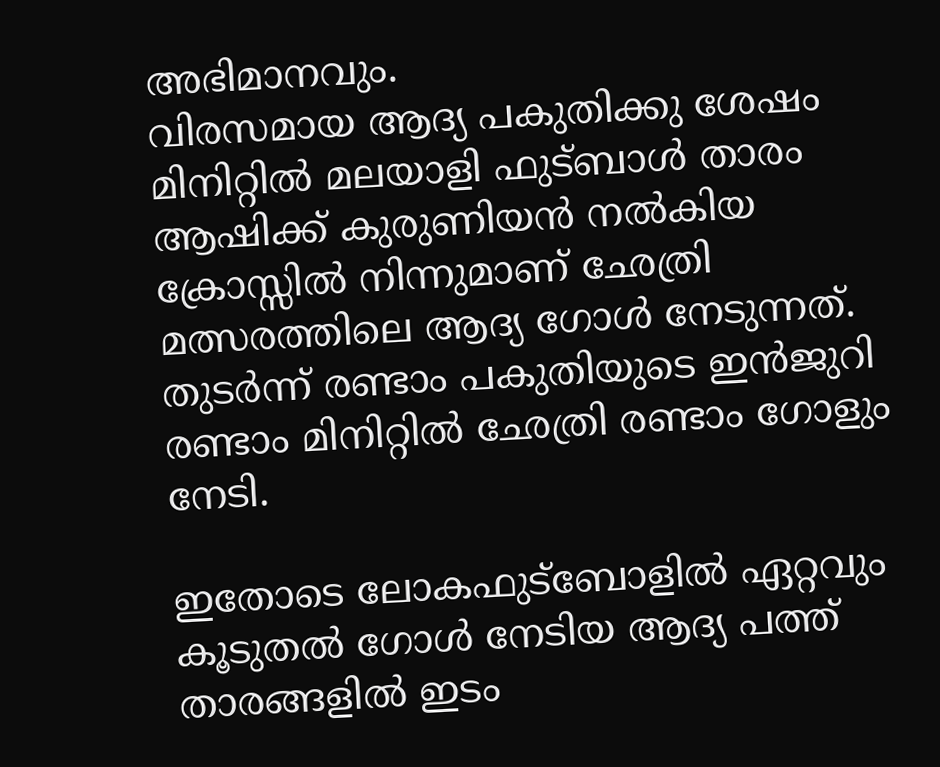അഭിമാനവും.
വിരസമായ ആദ്യ പകുതിക്കു ശേഷം മിനിറ്റില്‍ മലയാളി ഫുട്ബാള്‍ താരം ആഷിക്ക് കുരുണിയന്‍ നല്‍കിയ ക്രോസ്സില്‍ നിന്നുമാണ് ഛേത്രി മത്സരത്തിലെ ആദ്യ ഗോള്‍ നേടുന്നത്. തുടര്‍ന്ന് രണ്ടാം പകുതിയുടെ ഇന്‍ജുറി രണ്ടാം മിനിറ്റില്‍ ഛേത്രി രണ്ടാം ഗോളും നേടി.

ഇതോടെ ലോകഫുട്‌ബോളില്‍ ഏറ്റവും കൂടുതല്‍ ഗോള്‍ നേടിയ ആദ്യ പത്ത് താരങ്ങളില്‍ ഇടം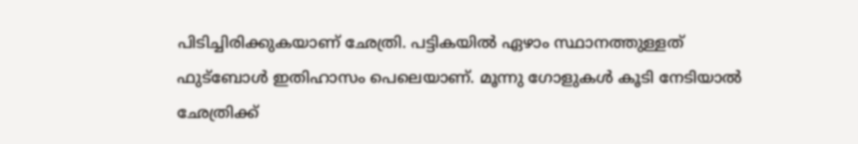പിടിച്ചിരിക്കുകയാണ് ഛേത്രി. പട്ടികയില്‍ ഏഴാം സ്ഥാനത്തുള്ളത് ഫുട്‌ബോള്‍ ഇതിഹാസം പെലെയാണ്. മൂന്നു ഗോളുകള്‍ കൂടി നേടിയാല്‍ ഛേത്രിക്ക്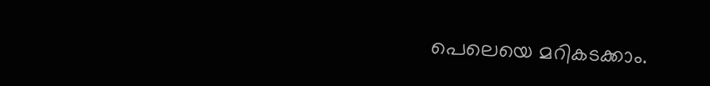പെലെയെ മറികടക്കാം.